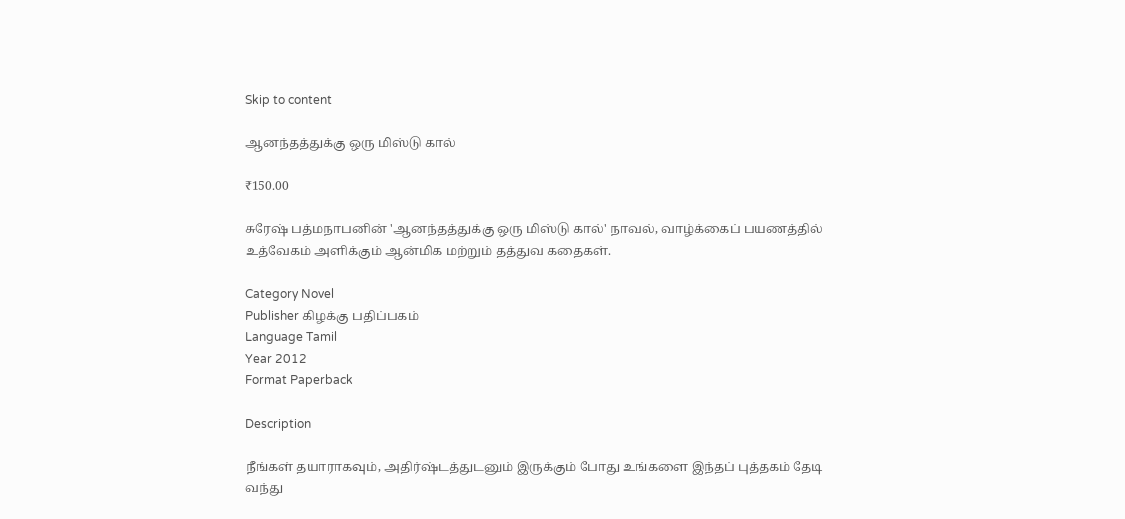Skip to content

ஆனந்தத்துக்கு ஒரு மிஸ்டு கால்

₹150.00

சுரேஷ் பத்மநாபனின் 'ஆனந்தத்துக்கு ஒரு மிஸ்டு கால்' நாவல், வாழ்க்கைப் பயணத்தில் உத்வேகம் அளிக்கும் ஆன்மிக மற்றும் தத்துவ கதைகள்.

Category Novel
Publisher கிழக்கு பதிப்பகம்
Language Tamil
Year 2012
Format Paperback

Description

நீங்கள் தயாராகவும், அதிர்ஷ்டத்துடனும் இருக்கும் போது உங்களை இந்தப் புத்தகம் தேடி வந்து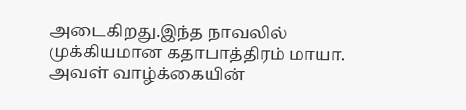அடைகிறது.இந்த நாவலில் முக்கியமான கதாபாத்திரம் மாயா. அவள் வாழ்க்கையின்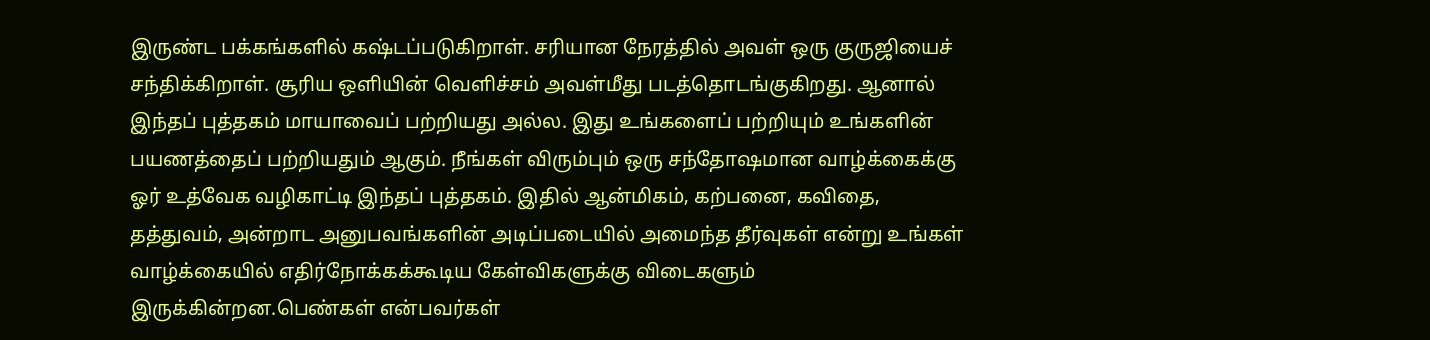இருண்ட பக்கங்களில் கஷ்டப்படுகிறாள். சரியான நேரத்தில் அவள் ஒரு குருஜியைச் சந்திக்கிறாள். சூரிய ஒளியின் வெளிச்சம் அவள்மீது படத்தொடங்குகிறது. ஆனால் இந்தப் புத்தகம் மாயாவைப் பற்றியது அல்ல. இது உங்களைப் பற்றியும் உங்களின் பயணத்தைப் பற்றியதும் ஆகும். நீங்கள் விரும்பும் ஒரு சந்தோஷமான வாழ்க்கைக்கு ஓர் உத்வேக வழிகாட்டி இந்தப் புத்தகம். இதில் ஆன்மிகம், கற்பனை, கவிதை, தத்துவம், அன்றாட அனுபவங்களின் அடிப்படையில் அமைந்த தீர்வுகள் என்று உங்கள் வாழ்க்கையில் எதிர்நோக்கக்கூடிய கேள்விகளுக்கு விடைகளும் இருக்கின்றன.பெண்கள் என்பவர்கள்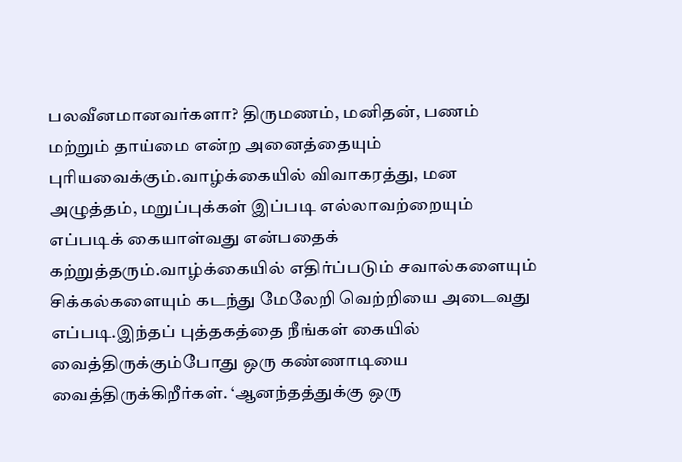பலவீனமானவர்களா? திருமணம், மனிதன், பணம் மற்றும் தாய்மை என்ற அனைத்தையும் புரியவைக்கும்.வாழ்க்கையில் விவாகரத்து, மன அழுத்தம், மறுப்புக்கள் இப்படி எல்லாவற்றையும் எப்படிக் கையாள்வது என்பதைக் கற்றுத்தரும்.வாழ்க்கையில் எதிர்ப்படும் சவால்களையும் சிக்கல்களையும் கடந்து மேலேறி வெற்றியை அடைவது எப்படி.இந்தப் புத்தகத்தை நீங்கள் கையில் வைத்திருக்கும்போது ஒரு கண்ணாடியை வைத்திருக்கிறீர்கள். ‘ஆனந்தத்துக்கு ஒரு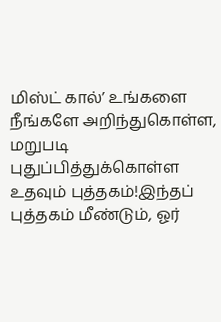மிஸ்ட் கால்’ உங்களை நீங்களே அறிந்துகொள்ள, மறுபடி புதுப்பித்துக்கொள்ள உதவும் புத்தகம்!இந்தப் புத்தகம் மீண்டும், ஓர்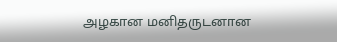அழகான மனிதருடனான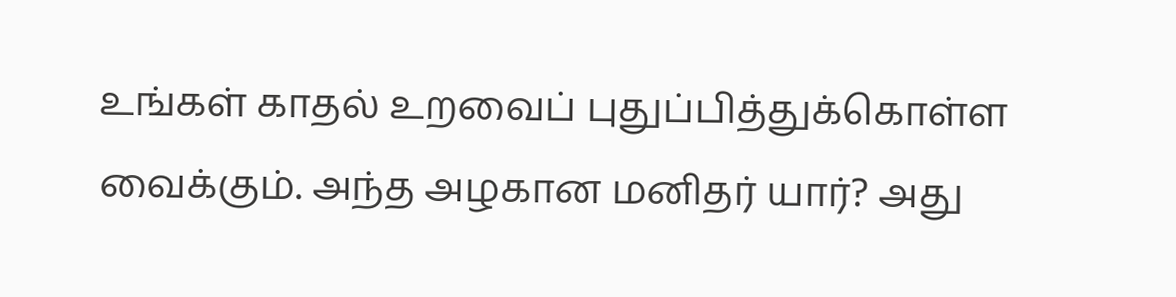உங்கள் காதல் உறவைப் புதுப்பித்துக்கொள்ள வைக்கும். அந்த அழகான மனிதர் யார்? அது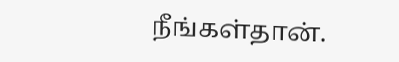நீங்கள்தான்.